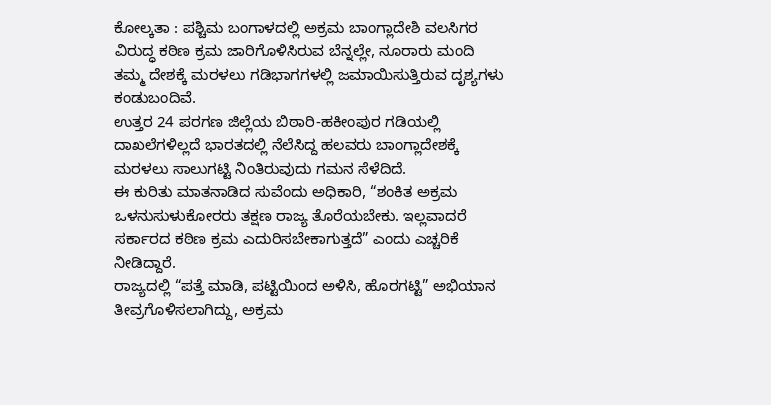ಕೋಲ್ಕತಾ : ಪಶ್ಚಿಮ ಬಂಗಾಳದಲ್ಲಿ ಅಕ್ರಮ ಬಾಂಗ್ಲಾದೇಶಿ ವಲಸಿಗರ ವಿರುದ್ಧ ಕಠಿಣ ಕ್ರಮ ಜಾರಿಗೊಳಿಸಿರುವ ಬೆನ್ನಲ್ಲೇ, ನೂರಾರು ಮಂದಿ ತಮ್ಮ ದೇಶಕ್ಕೆ ಮರಳಲು ಗಡಿಭಾಗಗಳಲ್ಲಿ ಜಮಾಯಿಸುತ್ತಿರುವ ದೃಶ್ಯಗಳು ಕಂಡುಬಂದಿವೆ.
ಉತ್ತರ 24 ಪರಗಣ ಜಿಲ್ಲೆಯ ಬಿಠಾರಿ-ಹಕೀಂಪುರ ಗಡಿಯಲ್ಲಿ ದಾಖಲೆಗಳಿಲ್ಲದೆ ಭಾರತದಲ್ಲಿ ನೆಲೆಸಿದ್ದ ಹಲವರು ಬಾಂಗ್ಲಾದೇಶಕ್ಕೆ ಮರಳಲು ಸಾಲುಗಟ್ಟಿ ನಿಂತಿರುವುದು ಗಮನ ಸೆಳೆದಿದೆ.
ಈ ಕುರಿತು ಮಾತನಾಡಿದ ಸುವೆಂದು ಅಧಿಕಾರಿ, “ಶಂಕಿತ ಅಕ್ರಮ ಒಳನುಸುಳುಕೋರರು ತಕ್ಷಣ ರಾಜ್ಯ ತೊರೆಯಬೇಕು. ಇಲ್ಲವಾದರೆ ಸರ್ಕಾರದ ಕಠಿಣ ಕ್ರಮ ಎದುರಿಸಬೇಕಾಗುತ್ತದೆ” ಎಂದು ಎಚ್ಚರಿಕೆ ನೀಡಿದ್ದಾರೆ.
ರಾಜ್ಯದಲ್ಲಿ “ಪತ್ತೆ ಮಾಡಿ, ಪಟ್ಟಿಯಿಂದ ಅಳಿಸಿ, ಹೊರಗಟ್ಟಿ” ಅಭಿಯಾನ ತೀವ್ರಗೊಳಿಸಲಾಗಿದ್ದು, ಅಕ್ರಮ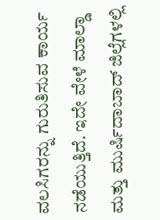ವಲಸಿಗರನ್ನು ಗುರುತಿಸುವ ಕಾರ್ಯ ನಡೆಯುತ್ತಿದೆ. ಇದೇ ವೇಳೆ ಮಾಲ್ಡಾ ಮತ್ತು ಮುರ್ಷಿದಾಬಾದ್ ಜಿಲ್ಲೆಗಳಲ್ಲಿ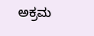ಅಕ್ರಮ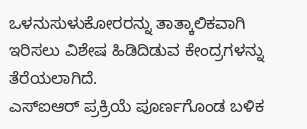ಒಳನುಸುಳುಕೋರರನ್ನು ತಾತ್ಕಾಲಿಕವಾಗಿ ಇರಿಸಲು ವಿಶೇಷ ಹಿಡಿದಿಡುವ ಕೇಂದ್ರಗಳನ್ನು ತೆರೆಯಲಾಗಿದೆ.
ಎಸ್ಐಆರ್ ಪ್ರಕ್ರಿಯೆ ಪೂರ್ಣಗೊಂಡ ಬಳಿಕ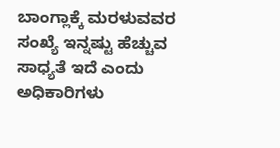ಬಾಂಗ್ಲಾಕ್ಕೆ ಮರಳುವವರ ಸಂಖ್ಯೆ ಇನ್ನಷ್ಟು ಹೆಚ್ಚುವ ಸಾಧ್ಯತೆ ಇದೆ ಎಂದು ಅಧಿಕಾರಿಗಳು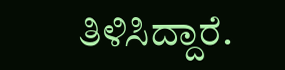ತಿಳಿಸಿದ್ದಾರೆ.